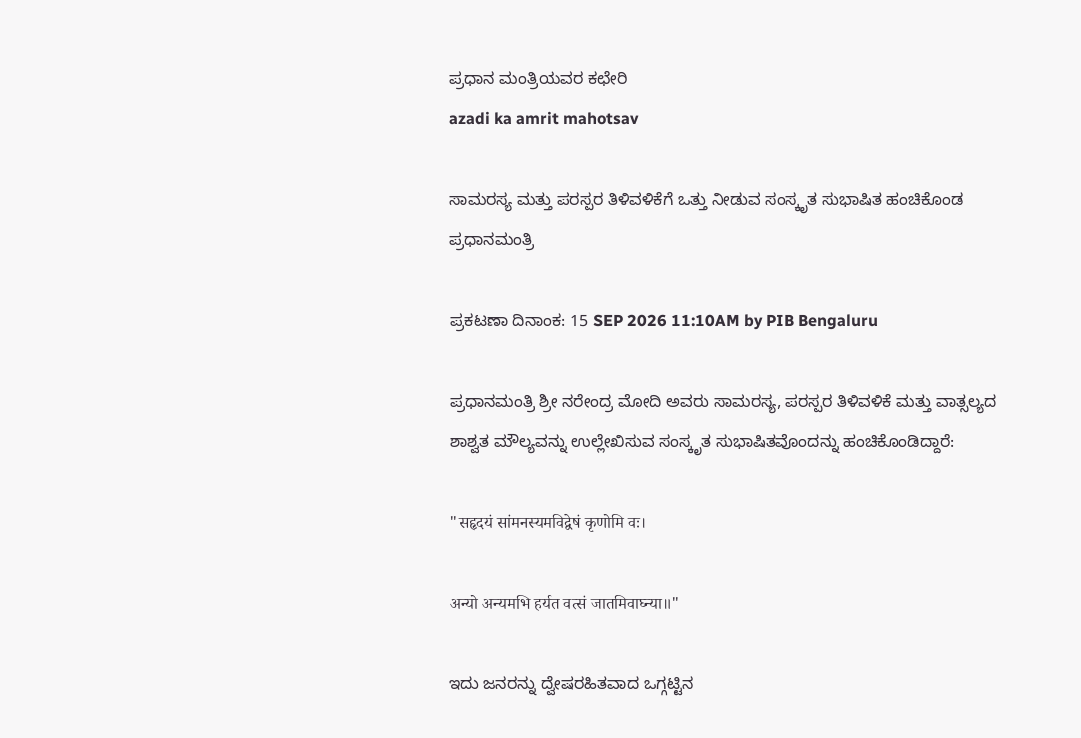ಪ್ರಧಾನ ಮಂತ್ರಿಯವರ ಕಛೇರಿ
azadi ka amrit mahotsav

ಸಾಮರಸ್ಯ ಮತ್ತು ಪರಸ್ಪರ ತಿಳಿವಳಿಕೆಗೆ ಒತ್ತು ನೀಡುವ ಸಂಸ್ಕೃತ ಸುಭಾಷಿತ ಹಂಚಿಕೊಂಡ ಪ್ರಧಾನಮಂತ್ರಿ

ಪ್ರಕಟಣಾ ದಿನಾಂಕ: 15 SEP 2026 11:10AM by PIB Bengaluru

ಪ್ರಧಾನಮಂತ್ರಿ ಶ್ರೀ ನರೇಂದ್ರ ಮೋದಿ ಅವರು ಸಾಮರಸ್ಯ, ಪರಸ್ಪರ ತಿಳಿವಳಿಕೆ ಮತ್ತು ವಾತ್ಸಲ್ಯದ ಶಾಶ್ವತ ಮೌಲ್ಯವನ್ನು ಉಲ್ಲೇಖಿಸುವ ಸಂಸ್ಕೃತ ಸುಭಾಷಿತವೊಂದನ್ನು ಹಂಚಿಕೊಂಡಿದ್ದಾರೆ:

"सहृदयं सांमनस्यमविद्वेषं कृणोमि वः।

अन्यो अन्यमभि हर्यत वत्सं जातमिवाघ्न्या॥"

ಇದು ಜನರನ್ನು ದ್ವೇಷರಹಿತವಾದ ಒಗ್ಗಟ್ಟಿನ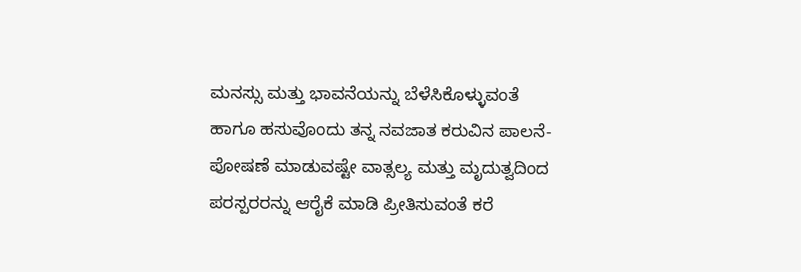ಮನಸ್ಸು ಮತ್ತು ಭಾವನೆಯನ್ನು ಬೆಳೆಸಿಕೊಳ್ಳುವಂತೆ ಹಾಗೂ ಹಸುವೊಂದು ತನ್ನ ನವಜಾತ ಕರುವಿನ ಪಾಲನೆ-ಪೋಷಣೆ ಮಾಡುವಷ್ಟೇ ವಾತ್ಸಲ್ಯ ಮತ್ತು ಮೃದುತ್ವದಿಂದ ಪರಸ್ಪರರನ್ನು ಆರೈಕೆ ಮಾಡಿ ಪ್ರೀತಿಸುವಂತೆ ಕರೆ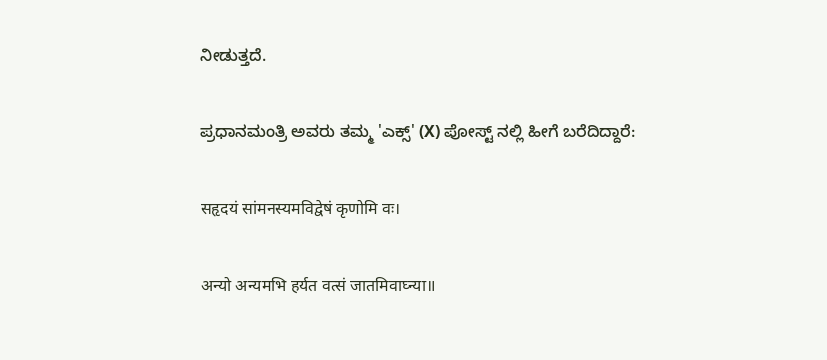ನೀಡುತ್ತದೆ.

ಪ್ರಧಾನಮಂತ್ರಿ ಅವರು ತಮ್ಮ 'ಎಕ್ಸ್' (X) ಪೋಸ್ಟ್ ನಲ್ಲಿ ಹೀಗೆ ಬರೆದಿದ್ದಾರೆ:

सहृदयं सांमनस्यमविद्वेषं कृणोमि वः।

अन्यो अन्यमभि हर्यत वत्सं जातमिवाघ्न्या॥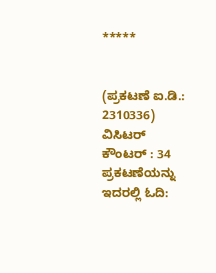*****


(ಪ್ರಕಟಣೆ ಐ.ಡಿ.: 2310336) ವಿಸಿಟರ್ ಕೌಂಟರ್ : 34
ಪ್ರಕಟಣೆಯನ್ನು ಇದರಲ್ಲಿ ಓದಿ: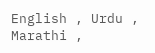English , Urdu , Marathi ,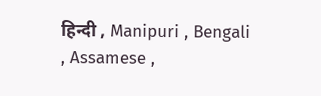हिन्दी , Manipuri , Bengali , Assamese ,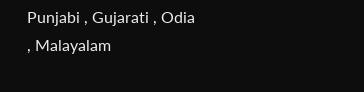Punjabi , Gujarati , Odia , Malayalam